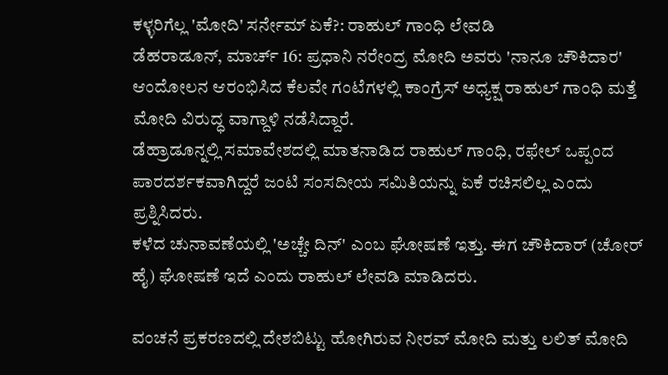ಕಳ್ಳರಿಗೆಲ್ಲ 'ಮೋದಿ' ಸರ್ನೇಮ್ ಏಕೆ?: ರಾಹುಲ್ ಗಾಂಧಿ ಲೇವಡಿ
ಡೆಹರಾಡೂನ್, ಮಾರ್ಚ್ 16: ಪ್ರಧಾನಿ ನರೇಂದ್ರ ಮೋದಿ ಅವರು 'ನಾನೂ ಚೌಕಿದಾರ' ಆಂದೋಲನ ಆರಂಭಿಸಿದ ಕೆಲವೇ ಗಂಟೆಗಳಲ್ಲಿ ಕಾಂಗ್ರೆಸ್ ಅಧ್ಯಕ್ಷ ರಾಹುಲ್ ಗಾಂಧಿ ಮತ್ತೆ ಮೋದಿ ವಿರುದ್ಧ ವಾಗ್ದಾಳಿ ನಡೆಸಿದ್ದಾರೆ.
ಡೆಹ್ರಾಡೂನ್ನಲ್ಲಿ ಸಮಾವೇಶದಲ್ಲಿ ಮಾತನಾಡಿದ ರಾಹುಲ್ ಗಾಂಧಿ, ರಫೇಲ್ ಒಪ್ಪಂದ ಪಾರದರ್ಶಕವಾಗಿದ್ದರೆ ಜಂಟಿ ಸಂಸದೀಯ ಸಮಿತಿಯನ್ನು ಏಕೆ ರಚಿಸಲಿಲ್ಲ ಎಂದು ಪ್ರಶ್ನಿಸಿದರು.
ಕಳೆದ ಚುನಾವಣೆಯಲ್ಲಿ 'ಅಚ್ಚೇ ದಿನ್' ಎಂಬ ಘೋಷಣೆ ಇತ್ತು. ಈಗ ಚೌಕಿದಾರ್ (ಚೋರ್ ಹೈ) ಘೋಷಣೆ ಇದೆ ಎಂದು ರಾಹುಲ್ ಲೇವಡಿ ಮಾಡಿದರು.

ವಂಚನೆ ಪ್ರಕರಣದಲ್ಲಿ ದೇಶಬಿಟ್ಟು ಹೋಗಿರುವ ನೀರವ್ ಮೋದಿ ಮತ್ತು ಲಲಿತ್ ಮೋದಿ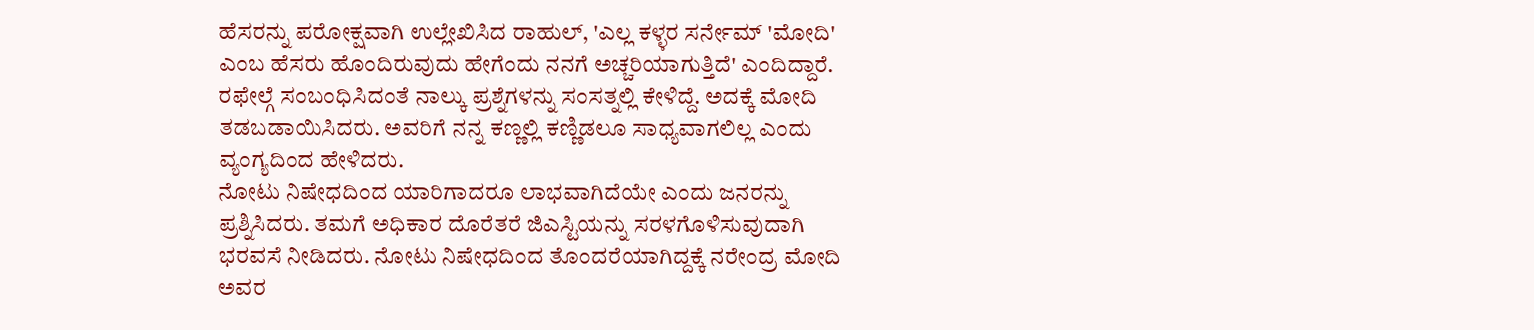ಹೆಸರನ್ನು ಪರೋಕ್ಷವಾಗಿ ಉಲ್ಲೇಖಿಸಿದ ರಾಹುಲ್, 'ಎಲ್ಲ ಕಳ್ಳರ ಸರ್ನೇಮ್ 'ಮೋದಿ' ಎಂಬ ಹೆಸರು ಹೊಂದಿರುವುದು ಹೇಗೆಂದು ನನಗೆ ಅಚ್ಚರಿಯಾಗುತ್ತಿದೆ' ಎಂದಿದ್ದಾರೆ.
ರಫೇಲ್ಗೆ ಸಂಬಂಧಿಸಿದಂತೆ ನಾಲ್ಕು ಪ್ರಶ್ನೆಗಳನ್ನು ಸಂಸತ್ನಲ್ಲಿ ಕೇಳಿದ್ದೆ. ಅದಕ್ಕೆ ಮೋದಿ ತಡಬಡಾಯಿಸಿದರು. ಅವರಿಗೆ ನನ್ನ ಕಣ್ಣಲ್ಲಿ ಕಣ್ಣಿಡಲೂ ಸಾಧ್ಯವಾಗಲಿಲ್ಲ ಎಂದು ವ್ಯಂಗ್ಯದಿಂದ ಹೇಳಿದರು.
ನೋಟು ನಿಷೇಧದಿಂದ ಯಾರಿಗಾದರೂ ಲಾಭವಾಗಿದೆಯೇ ಎಂದು ಜನರನ್ನು ಪ್ರಶ್ನಿಸಿದರು. ತಮಗೆ ಅಧಿಕಾರ ದೊರೆತರೆ ಜಿಎಸ್ಟಿಯನ್ನು ಸರಳಗೊಳಿಸುವುದಾಗಿ ಭರವಸೆ ನೀಡಿದರು. ನೋಟು ನಿಷೇಧದಿಂದ ತೊಂದರೆಯಾಗಿದ್ದಕ್ಕೆ ನರೇಂದ್ರ ಮೋದಿ ಅವರ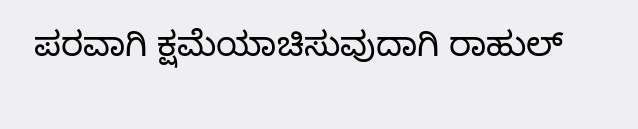ಪರವಾಗಿ ಕ್ಷಮೆಯಾಚಿಸುವುದಾಗಿ ರಾಹುಲ್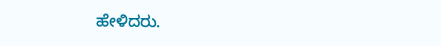ಹೇಳಿದರು.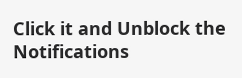Click it and Unblock the Notifications